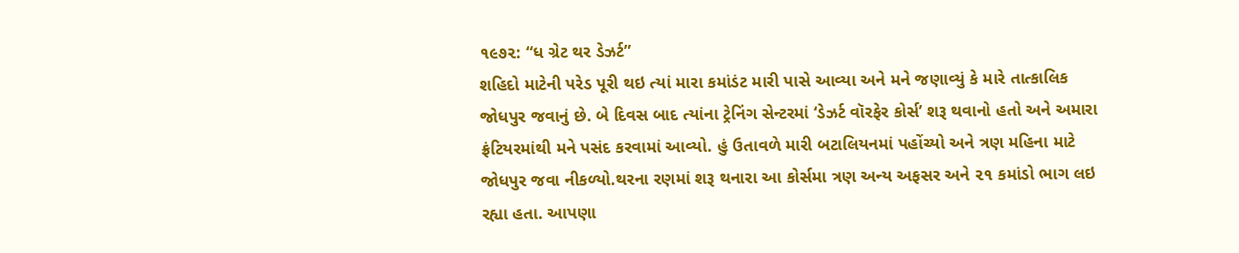૧૯૭૨: “ધ ગ્રેટ થર ડેઝર્ટ”
શહિદો માટેની પરેડ પૂરી થઇ ત્યાં મારા કમાંડંટ મારી પાસે આવ્યા અને મને જણાવ્યું કે મારે તાત્કાલિક જોધપુર જવાનું છે. બે દિવસ બાદ ત્યાંના ટ્રેનિંગ સેન્ટરમાં ‘ડેઝર્ટ વૉરફેર કોર્સ’ શરૂ થવાનો હતો અને અમારા ફ્રંટિયરમાંથી મને પસંદ કરવામાં આવ્યો. હું ઉતાવળે મારી બટાલિયનમાં પહોંચ્યો અને ત્રણ મહિના માટે જોધપુર જવા નીકળ્યો.થરના રણમાં શરૂ થનારા આ કોર્સમા ત્રણ અન્ય અફસર અને ૨૧ કમાંડો ભાગ લઇ રહ્યા હતા. આપણા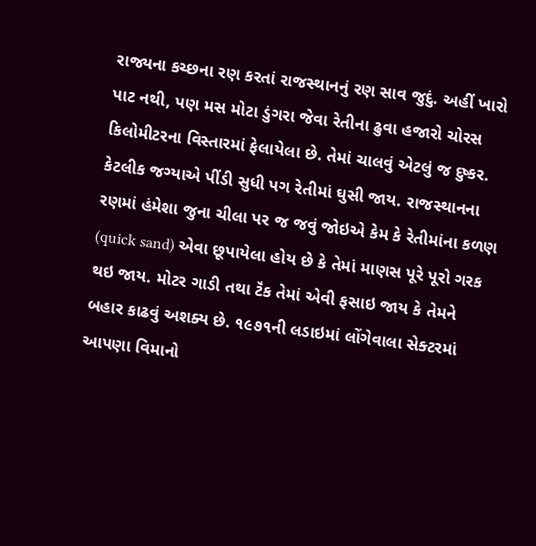રાજ્યના કચ્છના રણ કરતાં રાજસ્થાનનું રણ સાવ જુદું. અહીં ખારો પાટ નથી, પણ મસ મોટા ડુંગરા જેવા રેતીના ઢુવા હજારો ચોરસ કિલોમીટરના વિસ્તારમાં ફેલાયેલા છે. તેમાં ચાલવું એટલું જ દુષ્કર. કેટલીક જગ્યાએ પીંડી સુધી પગ રેતીમાં ઘુસી જાય. રાજસ્થાનના રણમાં હંમેશા જુના ચીલા પર જ જવું જોઇએ કેમ કે રેતીમાંના કળણ (quick sand) એવા છૂપાયેલા હોય છે કે તેમાં માણસ પૂરે પૂરો ગરક થઇ જાય. મોટર ગાડી તથા ટૅંક તેમાં એવી ફસાઇ જાય કે તેમને બહાર કાઢવું અશક્ય છે. ૧૯૭૧ની લડાઇમાં લોંગેવાલા સેક્ટરમાં આપણા વિમાનો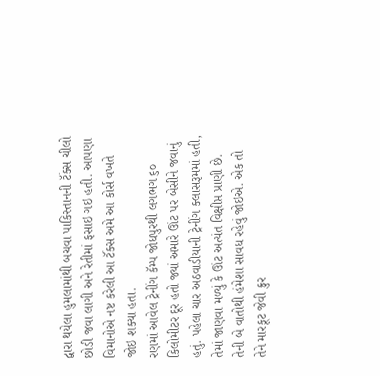દ્વારા થયેલા હુમલામાંથી બચવા પાકિસ્તાનની ટૅંક્સ ચીલો છોડી જવા લાગી અને રેતીમાં ફસાઇ ગઇ હતી. આપણા વિમાનોએ નષ્ટ કરેલી આ ટૅંક્સ અમે આ કોર્સ વખતે જોઇ શક્યા હતા.
રણમાં આવેલ ટ્રેનીંગ કૅમ્પ જોધપુરથી લગભગ ૬૦ કિલોમીટર દૂર હતો જ્યાં અમારે ઊંટ પર બેસીને જવાનું હતું. પહેલા ચાર અઠવાડીયાની ટ્રેનીંગ ક્લાસરૂમમાં હતી, તેમાં જાણવા મળ્યું કે ઊંટ અત્યંત વિક્ષીપ્ત પ્રાણી છે. તેની બે વાતોથી હંમેશા સાવધ રહેવું જોઇએ. એક તો તેને મારકૂટ જેવી ક્રુર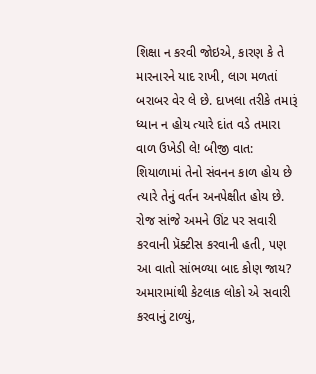શિક્ષા ન કરવી જોઇએ, કારણ કે તે મારનારને યાદ રાખી, લાગ મળતાં બરાબર વેર લે છે. દાખલા તરીકે તમારૂં ધ્યાન ન હોય ત્યારે દાંત વડે તમારા વાળ ઉખેડી લે! બીજી વાત: શિયાળામાં તેનો સંવનન કાળ હોય છે ત્યારે તેનું વર્તન અનપેક્ષીત હોય છે. રોજ સાંજે અમને ઊંટ પર સવારી કરવાની પ્રૅક્ટીસ કરવાની હતી, પણ આ વાતો સાંભળ્યા બાદ કોણ જાય? અમારામાંથી કેટલાક લોકો એ સવારી કરવાનું ટાળ્યું,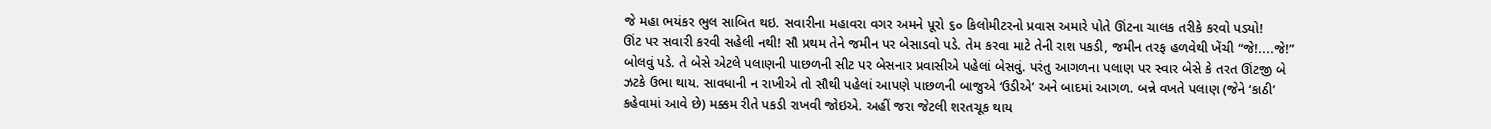જે મહા ભયંકર ભુલ સાબિત થઇ. સવારીના મહાવરા વગર અમને પૂરો ૬૦ કિલોમીટરનો પ્રવાસ અમારે પોતે ઊંટના ચાલક તરીકે કરવો પડ્યો!
ઊંટ પર સવારી કરવી સહેલી નથી! સૌ પ્રથમ તેને જમીન પર બેસાડવો પડે. તેમ કરવા માટે તેની રાશ પકડી, જમીન તરફ હળવેથી ખેંચી “જે!....જે!” બોલવું પડે. તે બેસે એટલે પલાણની પાછળની સીટ પર બેસનાર પ્રવાસીએ પહેલાં બેસવું. પરંતુ આગળના પલાણ પર સ્વાર બેસે કે તરત ઊંટજી બે ઝટકે ઉભા થાય. સાવધાની ન રાખીએ તો સૌથી પહેલાં આપણે પાછળની બાજુએ ‘ઉડીએ’ અને બાદમાં આગળ. બન્ને વખતે પલાણ (જેને ‘કાઠી’ કહેવામાં આવે છે) મક્કમ રીતે પકડી રાખવી જોઇએ. અહીં જરા જેટલી શરતચૂક થાય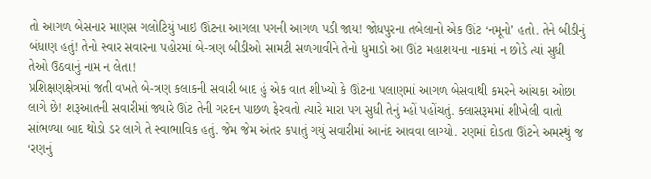તો આગળ બેસનાર માણસ ગલોટિયું ખાઇ ઊંટના આગલા પગની આગળ પડી જાય! જોધપુરના તબેલાનો એક ઊંટ ‘નમૂનો’ હતો. તેને બીડીનું બંધાણ હતું! તેનો સ્વાર સવારના પહોરમાં બે-ત્રણ બીડીઓ સામટી સળગાવીને તેનો ધુમાડો આ ઊંટ મહાશયના નાકમાં ન છોડે ત્યાં સુધી તેઓ ઉઠવાનું નામ ન લેતા!
પ્રશિક્ષણક્ષેત્રમાં જતી વખતે બે-ત્રણ કલાકની સવારી બાદ હું એક વાત શીખ્યો કે ઊંટના પલાણમાં આગળ બેસવાથી કમરને આંચકા ઓછા લાગે છે! શરૂઆતની સવારીમાં જ્યારે ઊંટ તેની ગરદન પાછળ ફેરવતો ત્યારે મારા પગ સુધી તેનું મ્હોં પહોંચતું. ક્લાસરૂમમાં શીખેલી વાતો સાંભળ્યા બાદ થોડો ડર લાગે તે સ્વાભાવિક હતું. જેમ જેમ અંતર કપાતું ગયું સવારીમાં આનંદ આવવા લાગ્યો. રણમાં દોડતા ઊંટને અમસ્થું જ ‘રણનું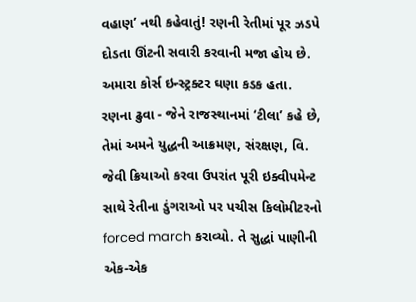વહાણ’ નથી કહેવાતું! રણની રેતીમાં પૂર ઝડપે દોડતા ઊંટની સવારી કરવાની મજા હોય છે.
અમારા કોર્સ ઇન્સ્ટ્રક્ટર ઘણા કડક હતા. રણના ઢુવા - જેને રાજસ્થાનમાં ‘ટીલા’ કહે છે, તેમાં અમને યુદ્ધની આક્રમણ, સંરક્ષણ, વિ. જેવી ક્રિયાઓ કરવા ઉપરાંત પૂરી ઇક્વીપમેન્ટ સાથે રેતીના ડુંગરાઓ પર પચીસ કિલોમીટરનો forced march કરાવ્યો. તે સુદ્ધાં પાણીની એક-એક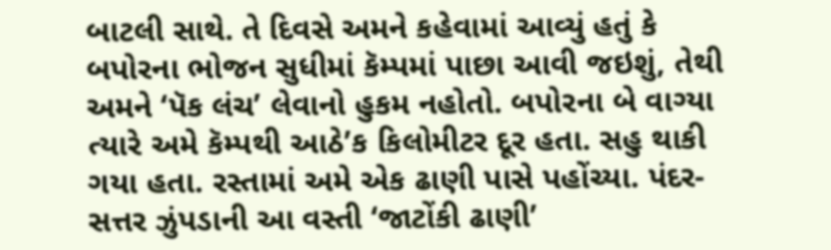બાટલી સાથે. તે દિવસે અમને કહેવામાં આવ્યું હતું કે બપોરના ભોજન સુધીમાં કૅમ્પમાં પાછા આવી જઇશું, તેથી અમને ‘પૅક લંચ’ લેવાનો હુકમ નહોતો. બપોરના બે વાગ્યા ત્યારે અમે કૅમ્પથી આઠે’ક કિલોમીટર દૂર હતા. સહુ થાકી ગયા હતા. રસ્તામાં અમે એક ઢાણી પાસે પહોંચ્યા. પંદર-સત્તર ઝુંપડાની આ વસ્તી ‘જાટોંકી ઢાણી’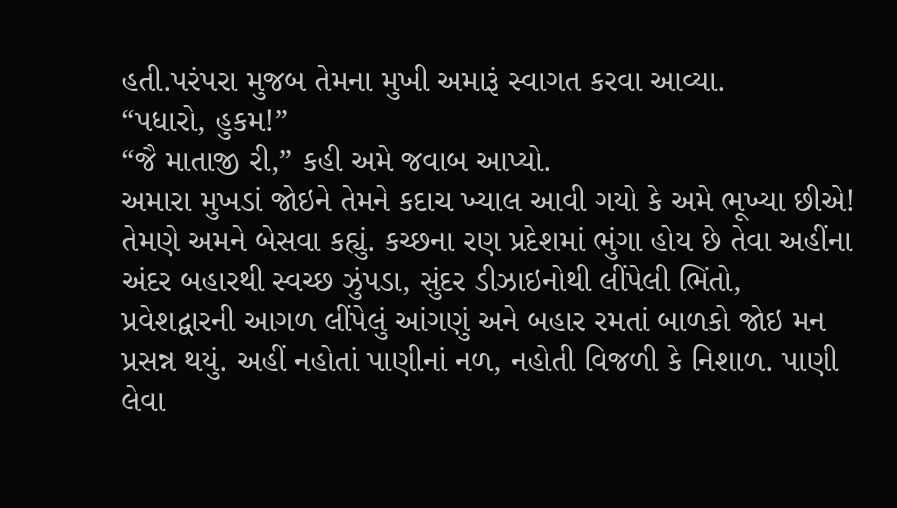હતી.પરંપરા મુજબ તેમના મુખી અમારૂં સ્વાગત કરવા આવ્યા.
“પધારો, હુકમ!”
“જૈ માતાજી રી,” કહી અમે જવાબ આપ્યો.
અમારા મુખડાં જોઇને તેમને કદાચ ખ્યાલ આવી ગયો કે અમે ભૂખ્યા છીએ! તેમણે અમને બેસવા કહ્યું. કચ્છના રણ પ્રદેશમાં ભુંગા હોય છે તેવા અહીંના અંદર બહારથી સ્વચ્છ ઝુંપડા, સુંદર ડીઝાઇનોથી લીંપેલી ભિંતો, પ્રવેશદ્વારની આગળ લીંપેલું આંગણું અને બહાર રમતાં બાળકો જોઇ મન પ્રસન્ન થયું. અહીં નહોતાં પાણીનાં નળ, નહોતી વિજળી કે નિશાળ. પાણી લેવા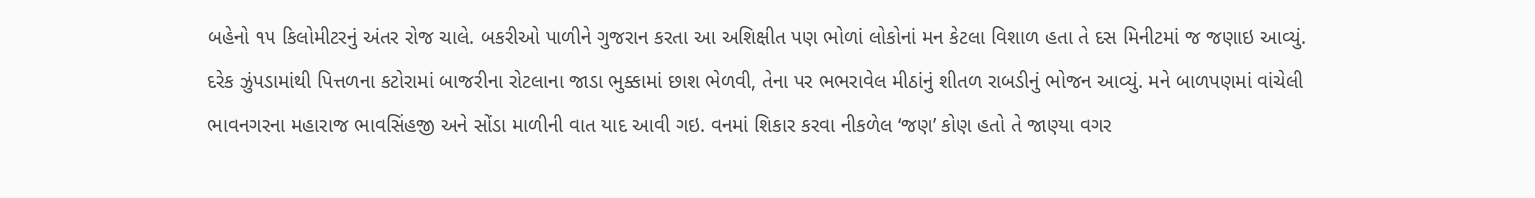બહેનો ૧૫ કિલોમીટરનું અંતર રોજ ચાલે. બકરીઓ પાળીને ગુજરાન કરતા આ અશિક્ષીત પણ ભોળાં લોકોનાં મન કેટલા વિશાળ હતા તે દસ મિનીટમાં જ જણાઇ આવ્યું. દરેક ઝુંપડામાંથી પિત્તળના કટોરામાં બાજરીના રોટલાના જાડા ભુક્કામાં છાશ ભેળવી, તેના પર ભભરાવેલ મીઠાંનું શીતળ રાબડીનું ભોજન આવ્યું. મને બાળપણમાં વાંચેલી ભાવનગરના મહારાજ ભાવસિંહજી અને સોંડા માળીની વાત યાદ આવી ગઇ. વનમાં શિકાર કરવા નીકળેલ ‘જણ’ કોણ હતો તે જાણ્યા વગર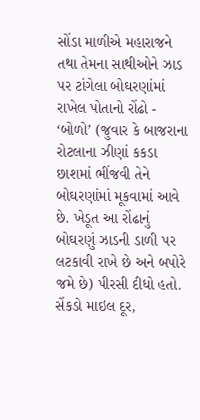સોંડા માળીએ મહારાજને તથા તેમના સાથીઓને ઝાડ પર ટાંગેલા બોઘરણાંમાં રાખેલ પોતાનો રોંઢો - ‘બોળો’ (જુવાર કે બાજરાના રોટલાના ઝીણાં કકડા છાશમાં ભીંજવી તેને બોઘરણાંમાં મૂકવામાં આવે છે. ખેડૂત આ રોંઢાનું બોઘરણું ઝાડની ડાળી પર લટકાવી રાખે છે અને બપોરે જમે છે) પીરસી દીધો હતો. સેંકડો માઇલ દૂર,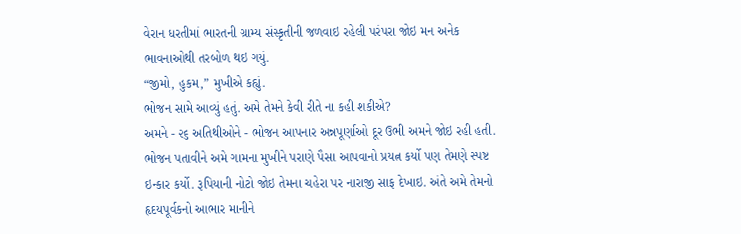વેરાન ધરતીમાં ભારતની ગ્રામ્ય સંસ્કૃતીની જળવાઇ રહેલી પરંપરા જોઇ મન અનેક ભાવનાઓથી તરબોળ થઇ ગયું.
“જીમો, હુકમ,” મુખીએ કહ્યું.
ભોજન સામે આવ્યું હતું. અમે તેમને કેવી રીતે ના કહી શકીએ?
અમને - ૨૬ અતિથીઓને - ભોજન આપનાર અન્નપૂર્ણાઓ દૂર ઉભી અમને જોઇ રહી હતી.
ભોજન પતાવીને અમે ગામના મુખીને પરાણે પૈસા આપવાનો પ્રયત્ન કર્યો પણ તેમણે સ્પષ્ટ ઇન્કાર કર્યો. રૂપિયાની નોટો જોઇ તેમના ચહેરા પર નારાજી સાફ દેખાઇ. અંતે અમે તેમનો હૃદયપૂર્વકનો આભાર માનીને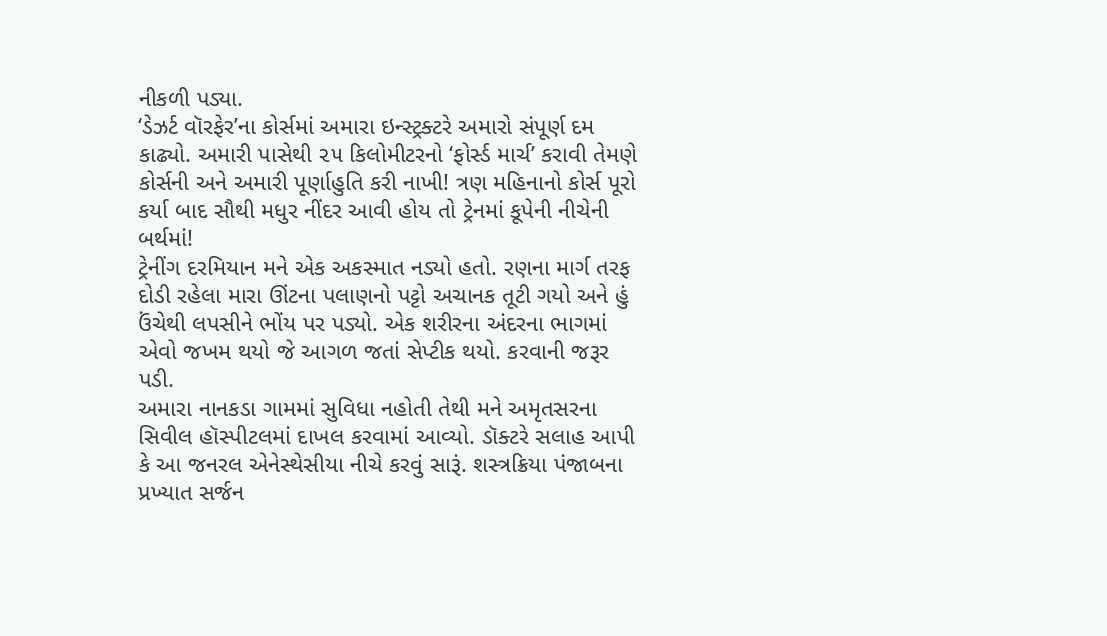નીકળી પડ્યા.
‘ડેઝર્ટ વૉરફેર’ના કોર્સમાં અમારા ઇન્સ્ટ્રક્ટરે અમારો સંપૂર્ણ દમ કાઢ્યો. અમારી પાસેથી ૨૫ કિલોમીટરનો ‘ફોર્સ્ડ માર્ચ’ કરાવી તેમણે કોર્સની અને અમારી પૂર્ણાહુતિ કરી નાખી! ત્રણ મહિનાનો કોર્સ પૂરો કર્યા બાદ સૌથી મધુર નીંદર આવી હોય તો ટ્રેનમાં કૂપેની નીચેની બર્થમાં!
ટ્રેનીંગ દરમિયાન મને એક અકસ્માત નડ્યો હતો. રણના માર્ગ તરફ દોડી રહેલા મારા ઊંટના પલાણનો પટ્ટો અચાનક તૂટી ગયો અને હું ઉંચેથી લપસીને ભોંય પર પડ્યો. એક શરીરના અંદરના ભાગમાં એવો જખમ થયો જે આગળ જતાં સેપ્ટીક થયો. કરવાની જરૂર પડી.
અમારા નાનકડા ગામમાં સુવિધા નહોતી તેથી મને અમૃતસરના સિવીલ હૉસ્પીટલમાં દાખલ કરવામાં આવ્યો. ડૉક્ટરે સલાહ આપી કે આ જનરલ એનેસ્થેસીયા નીચે કરવું સારૂં. શસ્ત્રક્રિયા પંજાબના પ્રખ્યાત સર્જન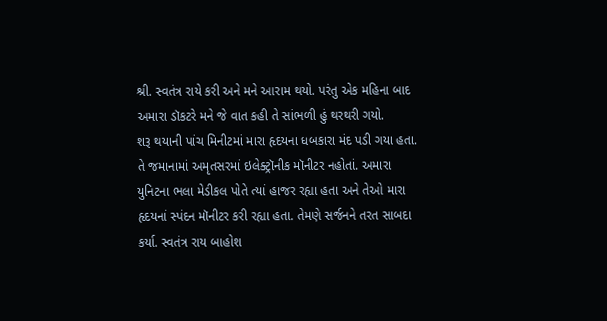શ્રી. સ્વતંત્ર રાયે કરી અને મને આરામ થયો. પરંતુ એક મહિના બાદ અમારા ડૉકટરે મને જે વાત કહી તે સાંભળી હું થરથરી ગયો.
શરૂ થયાની પાંચ મિનીટમાં મારા હૃદયના ધબકારા મંદ પડી ગયા હતા. તે જમાનામાં અમૃતસરમાં ઇલેક્ટ્રૉનીક મૉનીટર નહોતાં. અમારા યુનિટના ભલા મેડીકલ પોતે ત્યાં હાજર રહ્યા હતા અને તેઓ મારા હૃદયનાં સ્પંદન મૉનીટર કરી રહ્યા હતા. તેમણે સર્જનને તરત સાબદા કર્યા. સ્વતંત્ર રાય બાહોશ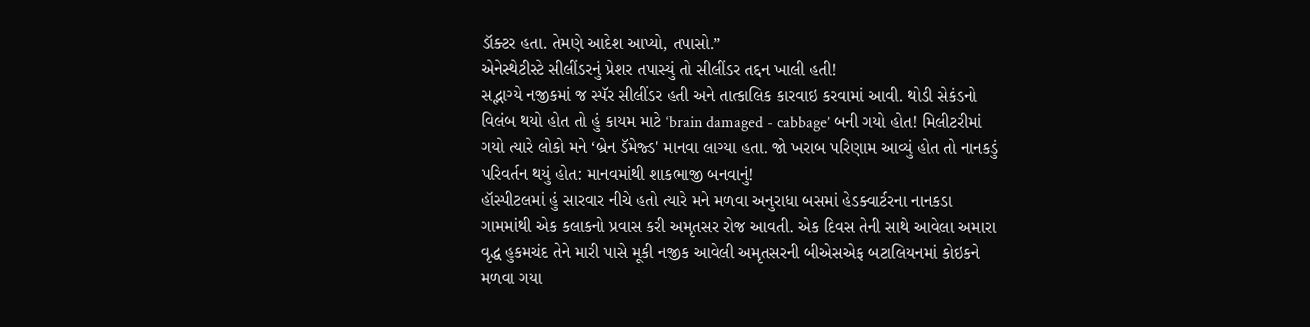ડૉક્ટર હતા. તેમણે આદેશ આપ્યો, તપાસો.”
એનેસ્થેટીસ્ટે સીલીંડરનું પ્રેશર તપાસ્યું તો સીલીંડર તદ્દન ખાલી હતી!
સદ્ભાગ્યે નજીકમાં જ સ્પૅર સીલીંડર હતી અને તાત્કાલિક કારવાઇ કરવામાં આવી. થોડી સેકંડનો વિલંબ થયો હોત તો હું કાયમ માટે ‘brain damaged - cabbage’ બની ગયો હોત! મિલીટરીમાં ગયો ત્યારે લોકો મને ‘બ્રેન ડૅમેજ્ડ' માનવા લાગ્યા હતા. જો ખરાબ પરિણામ આવ્યું હોત તો નાનકડું પરિવર્તન થયું હોત: માનવમાંથી શાકભાજી બનવાનું!
હૉસ્પીટલમાં હું સારવાર નીચે હતો ત્યારે મને મળવા અનુરાધા બસમાં હેડક્વાર્ટરના નાનકડા ગામમાંથી એક કલાકનો પ્રવાસ કરી અમૃતસર રોજ આવતી. એક દિવસ તેની સાથે આવેલા અમારા વૃદ્ધ હુકમચંદ તેને મારી પાસે મૂકી નજીક આવેલી અમૃતસરની બીએસએફ બટાલિયનમાં કોઇકને મળવા ગયા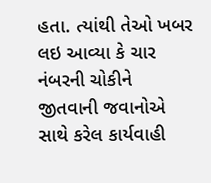હતા. ત્યાંથી તેઓ ખબર લઇ આવ્યા કે ચાર નંબરની ચોકીને જીતવાની જવાનોએ સાથે કરેલ કાર્યવાહી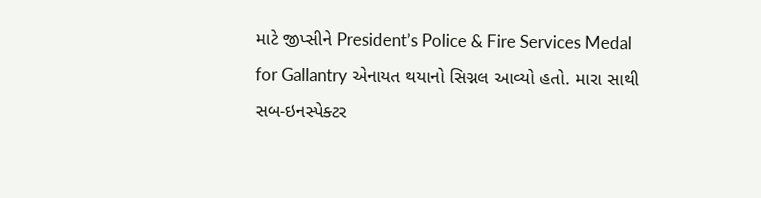માટે જીપ્સીને President’s Police & Fire Services Medal for Gallantry એનાયત થયાનો સિગ્નલ આવ્યો હતો. મારા સાથી સબ-ઇનસ્પેક્ટર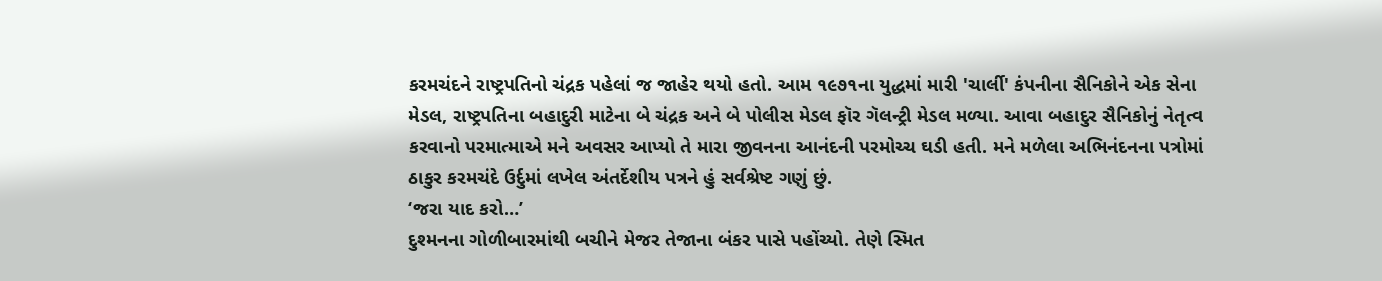કરમચંદને રાષ્ટ્રપતિનો ચંદ્રક પહેલાં જ જાહેર થયો હતો. આમ ૧૯૭૧ના યુદ્ધમાં મારી 'ચાર્લી' કંપનીના સૈનિકોને એક સેના મેડલ, રાષ્ટ્રપતિના બહાદુરી માટેના બે ચંદ્રક અને બે પોલીસ મેડલ ફૉર ગૅલન્ટ્રી મેડલ મળ્યા. આવા બહાદુર સૈનિકોનું નેતૃત્વ કરવાનો પરમાત્માએ મને અવસર આપ્યો તે મારા જીવનના આનંદની પરમોચ્ચ ઘડી હતી. મને મળેલા અભિનંદનના પત્રોમાં ઠાકુર કરમચંદે ઉર્દુમાં લખેલ અંતર્દેશીય પત્રને હું સર્વશ્રેષ્ટ ગણું છું.
‘જરા યાદ કરો…’
દુશ્મનના ગોળીબારમાંથી બચીને મેજર તેજાના બંકર પાસે પહોંચ્યો. તેણે સ્મિત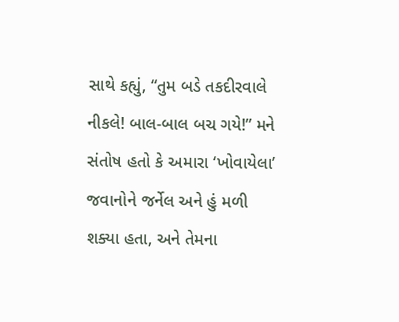સાથે કહ્યું, “તુમ બડે તકદીરવાલે નીકલે! બાલ-બાલ બચ ગયે!” મને સંતોષ હતો કે અમારા ‘ખોવાયેલા’ જવાનોને જર્નેલ અને હું મળી શક્યા હતા, અને તેમના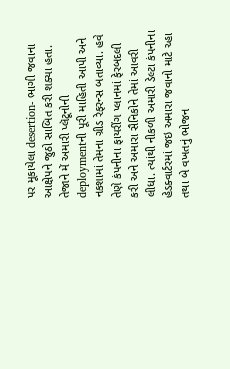પર મૂકાયેલા desertion- ભાગી જવાના આક્ષેપને જુઠો સાબિત કરી શક્યા હતા. તેજાને મેં અમારી પ્લૅટૂનોની deploymentની પૂરી માહિતી આપી અને નકશામાં તેમના ગ્રીડ રેફરન્સ બતાવ્યા. હવે તેણે કંપનીના ફાયરીંગ પ્લાનમાં ફેરબદલી કરી અને અમારા સૈનિકોને તેમાં આવરી લીધા. ત્યાંથી નીકળી અમારી ડેલ્ટા કંપનીના હેડક્વાર્ટરમાં જઇ અમારા જવાનો માટે ચ્હા તથા બે વખતનું ભોજન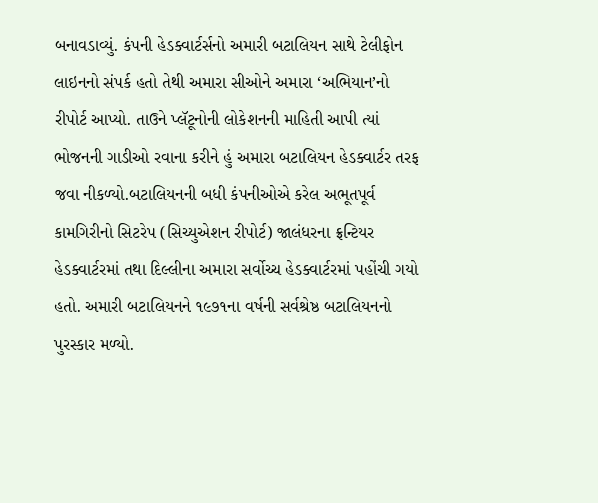બનાવડાવ્યું. કંપની હેડક્વાર્ટર્સનો અમારી બટાલિયન સાથે ટેલીફોન લાઇનનો સંપર્ક હતો તેથી અમારા સીઓને અમારા ‘અભિયાન’નો રીપોર્ટ આપ્યો. તાઉને પ્લૅટૂનોની લોકેશનની માહિતી આપી ત્યાં ભોજનની ગાડીઓ રવાના કરીને હું અમારા બટાલિયન હેડક્વાર્ટર તરફ જવા નીકળ્યો.બટાલિયનની બધી કંપનીઓએ કરેલ અભૂતપૂર્વ કામગિરીનો સિટરેપ (સિચ્યુએશન રીપોર્ટ) જાલંધરના ફ્રન્ટિયર હેડક્વાર્ટરમાં તથા દિલ્લીના અમારા સર્વોચ્ચ હેડક્વાર્ટરમાં પહોંચી ગયો હતો. અમારી બટાલિયનને ૧૯૭૧ના વર્ષની સર્વશ્રેષ્ઠ બટાલિયનનો પુરસ્કાર મળ્યો.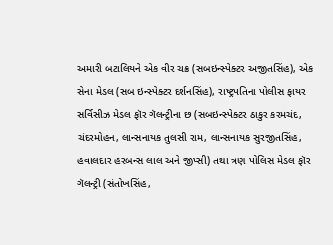અમારી બટાલિયને એક વીર ચક્ર (સબઇન્સ્પેક્ટર અજીતસિંહ), એક સેના મેડલ (સબ ઇન્સ્પેક્ટર દર્શનસિંહ), રાષ્ટ્રપતિના પોલીસ ફાયર સર્વિસીઝ મેડલ ફૉર ગૅલન્ટ્રીના છ (સબઇન્સ્પેક્ટર ઠાકુર કરમચંદ, ચંદરમોહન, લાન્સનાયક તુલસી રામ, લાન્સનાયક સુરજીતસિંહ, હવાલદાર હરબન્સ લાલ અને જીપ્સી) તથા ત્રણ પોલિસ મેડલ ફૉર ગૅલન્ટ્રી (સંતોખસિંહ,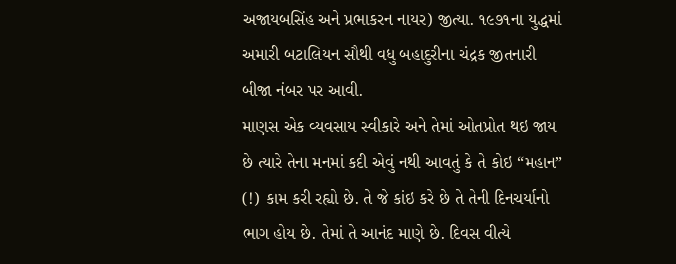અજાયબસિંહ અને પ્રભાકરન નાયર) જીત્યા. ૧૯૭૧ના યુદ્ધમાં અમારી બટાલિયન સૌથી વધુ બહાદુરીના ચંદ્રક જીતનારી બીજા નંબર પર આવી.
માણસ એક વ્યવસાય સ્વીકારે અને તેમાં ઓતપ્રોત થઇ જાય છે ત્યારે તેના મનમાં કદી એવું નથી આવતું કે તે કોઇ “મહાન” (!) કામ કરી રહ્યો છે. તે જે કાંઇ કરે છે તે તેની દિનચર્યાનો ભાગ હોય છે. તેમાં તે આનંદ માણે છે. દિવસ વીત્યે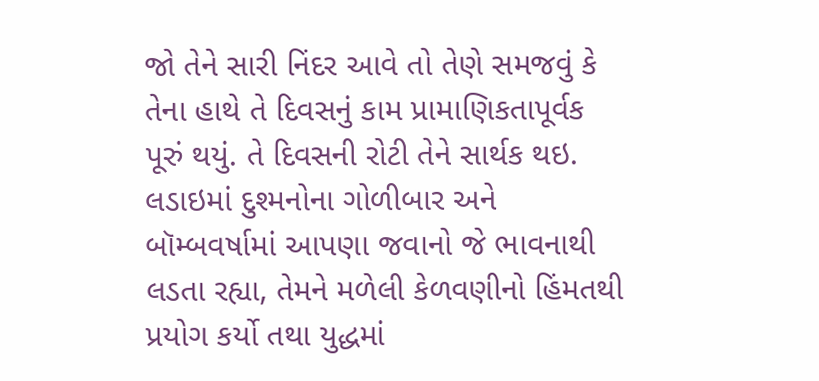જો તેને સારી નિંદર આવે તો તેણે સમજવું કે તેના હાથે તે દિવસનું કામ પ્રામાણિકતાપૂર્વક પૂરું થયું. તે દિવસની રોટી તેને સાર્થક થઇ. લડાઇમાં દુશ્મનોના ગોળીબાર અને બૉમ્બવર્ષામાં આપણા જવાનો જે ભાવનાથી લડતા રહ્યા, તેમને મળેલી કેળવણીનો હિંમતથી પ્રયોગ કર્યો તથા યુદ્ધમાં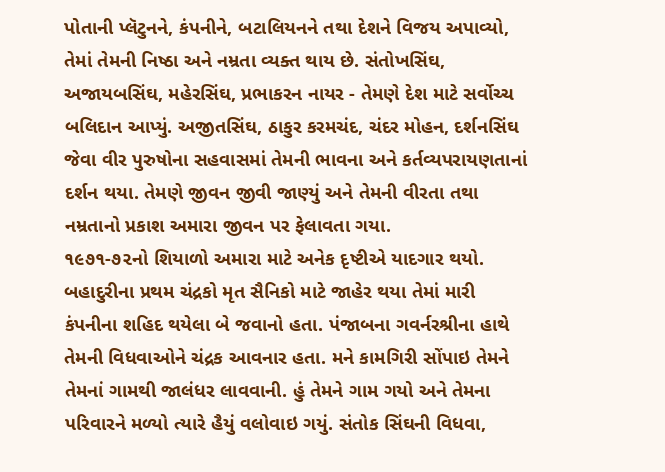પોતાની પ્લૅટુનને, કંપનીને, બટાલિયનને તથા દેશને વિજય અપાવ્યો, તેમાં તેમની નિષ્ઠા અને નમ્રતા વ્યક્ત થાય છે. સંતોખસિંઘ, અજાયબસિંઘ, મહેરસિંઘ, પ્રભાકરન નાયર - તેમણે દેશ માટે સર્વોચ્ચ બલિદાન આપ્યું. અજીતસિંઘ, ઠાકુર કરમચંદ, ચંદર મોહન, દર્શનસિંઘ જેવા વીર પુરુષોના સહવાસમાં તેમની ભાવના અને કર્તવ્યપરાયણતાનાં દર્શન થયા. તેમણે જીવન જીવી જાણ્યું અને તેમની વીરતા તથા નમ્રતાનો પ્રકાશ અમારા જીવન પર ફેલાવતા ગયા.
૧૯૭૧-૭૨નો શિયાળો અમારા માટે અનેક દૃષ્ટીએ યાદગાર થયો. બહાદુરીના પ્રથમ ચંદ્રકો મૃત સૈનિકો માટે જાહેર થયા તેમાં મારી કંપનીના શહિદ થયેલા બે જવાનો હતા. પંજાબના ગવર્નરશ્રીના હાથે તેમની વિધવાઓને ચંદ્રક આવનાર હતા. મને કામગિરી સોંપાઇ તેમને તેમનાં ગામથી જાલંધર લાવવાની. હું તેમને ગામ ગયો અને તેમના પરિવારને મળ્યો ત્યારે હૈયું વલોવાઇ ગયું. સંતોક સિંઘની વિધવા,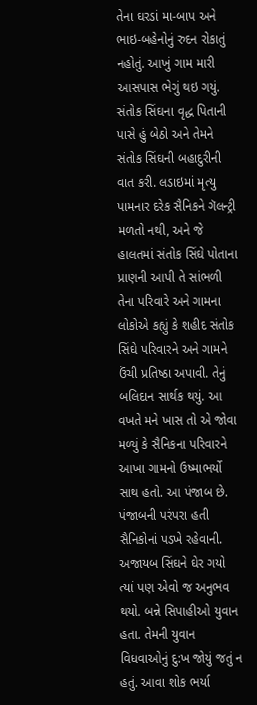તેના ઘરડાં મા-બાપ અને ભાઇ-બહેનોનું રુદન રોકાતું નહોતું. આખું ગામ મારી આસપાસ ભેગું થઇ ગયું. સંતોક સિંઘના વૃદ્ધ પિતાની પાસે હું બેઠો અને તેમને સંતોક સિંઘની બહાદુરીની વાત કરી. લડાઇમાં મૃત્યુ પામનાર દરેક સૈનિકને ગૅલન્ટ્રી મળતો નથી, અને જે હાલતમાં સંતોક સિંઘે પોતાના પ્રાણની આપી તે સાંભળી તેના પરિવારે અને ગામના લોકોએ કહ્યું કે શહીદ સંતોક સિંઘે પરિવારને અને ગામને ઉંચી પ્રતિષ્ઠા અપાવી. તેનું બલિદાન સાર્થક થયું. આ વખતે મને ખાસ તો એ જોવા મળ્યું કે સૈનિકના પરિવારને આખા ગામનો ઉષ્માભર્યો સાથ હતો. આ પંજાબ છે. પંજાબની પરંપરા હતી સૈનિકોનાં પડખે રહેવાની.
અજાયબ સિંઘને ઘેર ગયો ત્યાં પણ એવો જ અનુભવ થયો. બન્ને સિપાહીઓ યુવાન હતા. તેમની યુવાન વિધવાઓનું દુ:ખ જોયું જતું ન હતું. આવા શોક ભર્યા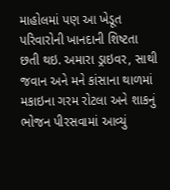માહોલમાં પણ આ ખેડૂત પરિવારોની ખાનદાની શિષ્ટતા છતી થઇ. અમારા ડ્રાઇવર, સાથી જવાન અને મને કાંસાના થાળમાં મકાઇના ગરમ રોટલા અને શાકનું ભોજન પીરસવામાં આવ્યું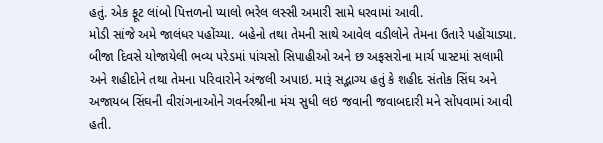હતું. એક ફૂટ લાંબો પિત્તળનો પ્યાલો ભરેલ લસ્સી અમારી સામે ધરવામાં આવી.
મોડી સાંજે અમે જાલંધર પહોંચ્યા. બહેનો તથા તેમની સાથે આવેલ વડીલોને તેમના ઉતારે પહોંચાડ્યા.
બીજા દિવસે યોજાયેલી ભવ્ય પરેડમાં પાંચસો સિપાહીઓ અને છ અફસરોના માર્ચ પાસ્ટમાં સલામી અને શહીદોને તથા તેમના પરિવારોને અંજલી અપાઇ. મારૂં સદ્ભાગ્ય હતું કે શહીદ સંતોક સિંઘ અને અજાયબ સિંઘની વીરાંગનાઓને ગવર્નરશ્રીના મંચ સુધી લઇ જવાની જવાબદારી મને સોંપવામાં આવી હતી.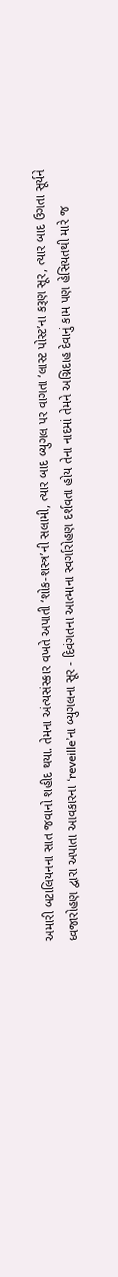અમારી બટાલિયનના સાત જવાનો શહીદ થયા. તેમના અંત્યસંસ્કાર વખતે અપાતી ‘શોક-શસ્ત્ર’ની સલામી, ત્યાર બાદ બ્યુગલ પર વાગતા ‘લાસ્ટ પોસ્ટ’ના કરૂણ સૂર, ત્યાર બાદ ઉગતા સૂર્યને ધ્વજારોહણ દ્વારા અપાતા આવકારના ‘reveille’ના બ્યુગલના સૂર - દિવંગતના આત્માના સ્વર્ગારોહણ દર્શવતા હોય તેના નાદમાં તેમને અગ્નિદાહ દેવાનું કામ પણ હેસિયતથી મારે જ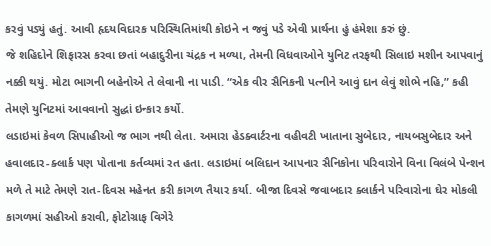કરવું પડ્યું હતું. આવી હૃદયવિદારક પરિસ્થિતિમાંથી કોઇને ન જવું પડે એવી પ્રાર્થના હું હંમેશા કરું છું.
જે શહિદોને શિફારસ કરવા છતાં બહાદુરીના ચંદ્રક ન મળ્યા, તેમની વિધવાઓને યુનિટ તરફથી સિલાઇ મશીન આપવાનું નક્કી થયું. મોટા ભાગની બહેનોએ તે લેવાની ના પાડી. “એક વીર સૈનિકની પત્નીને આવું દાન લેવું શોભે નહિ,” કહી તેમણે યુનિટમાં આવવાનો સુદ્ધાં ઇન્કાર કર્યો.
લડાઇમાં કેવળ સિપાહીઓ જ ભાગ નથી લેતા. અમારા હેડક્વાર્ટરના વહીવટી ખાતાના સુબેદાર, નાયબસુબેદાર અને હવાલદાર-ક્લાર્ક પણ પોતાના કર્તવ્યમાં રત હતા. લડાઇમાં બલિદાન આપનાર સૈનિકોના પરિવારોને વિના વિલંબે પેન્શન મળે તે માટે તેમણે રાત-દિવસ મહેનત કરી કાગળ તૈયાર કર્યા. બીજા દિવસે જવાબદાર ક્લાર્કને પરિવારોના ઘેર મોકલી કાગળમાં સહીઓ કરાવી, ફોટોગ્રાફ વિગેરે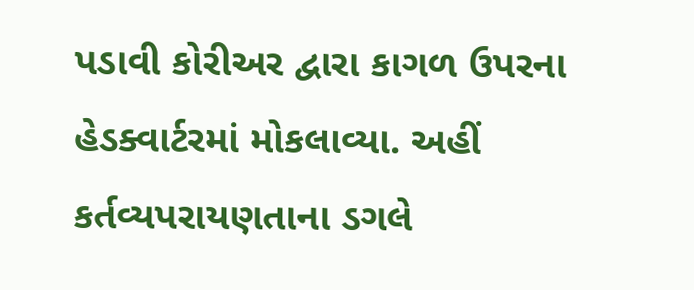પડાવી કોરીઅર દ્વારા કાગળ ઉપરના હેડક્વાર્ટરમાં મોકલાવ્યા. અહીં કર્તવ્યપરાયણતાના ડગલે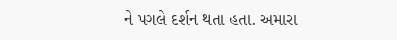ને પગલે દર્શન થતા હતા. અમારા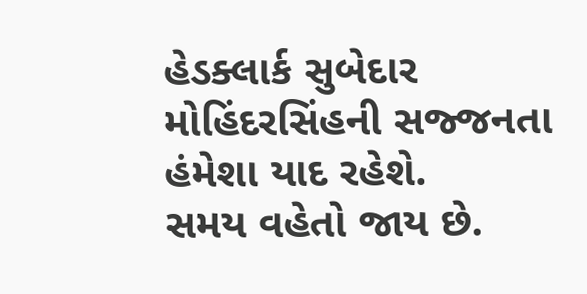હેડક્લાર્ક સુબેદાર મોહિંદરસિંહની સજ્જનતા હંમેશા યાદ રહેશે.
સમય વહેતો જાય છે.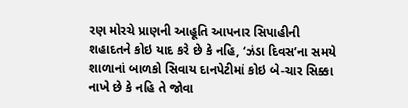રણ મોરચે પ્રાણની આહૂતિ આપનાર સિપાહીની શહાદતને કોઇ યાદ કરે છે કે નહિ, ‘ઝંડા દિવસ’ના સમયે શાળાનાં બાળકો સિવાય દાનપેટીમાં કોઇ બે-ચાર સિક્કા નાખે છે કે નહિ તે જોવા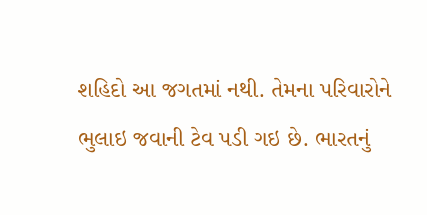શહિદો આ જગતમાં નથી. તેમના પરિવારોને ભુલાઇ જવાની ટેવ પડી ગઇ છે. ભારતનું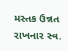મસ્તક ઉન્નત રાખનાર સ્વ.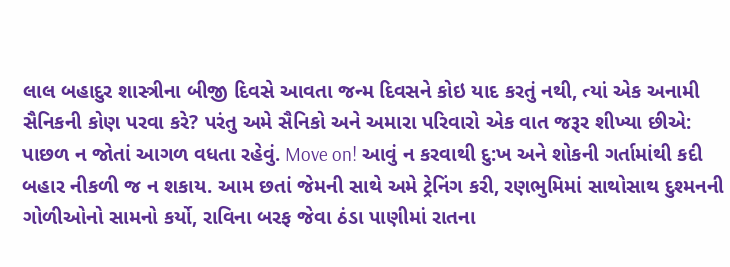લાલ બહાદુર શાસ્ત્રીના બીજી દિવસે આવતા જન્મ દિવસને કોઇ યાદ કરતું નથી, ત્યાં એક અનામી સૈનિકની કોણ પરવા કરે? પરંતુ અમે સૈનિકો અને અમારા પરિવારો એક વાત જરૂર શીખ્યા છીએ: પાછળ ન જોતાં આગળ વધતા રહેવું. Move on! આવું ન કરવાથી દુ:ખ અને શોકની ગર્તામાંથી કદી બહાર નીકળી જ ન શકાય. આમ છતાં જેમની સાથે અમે ટ્રેનિંગ કરી, રણભુમિમાં સાથોસાથ દુશ્મનની ગોળીઓનો સામનો કર્યો, રાવિના બરફ જેવા ઠંડા પાણીમાં રાતના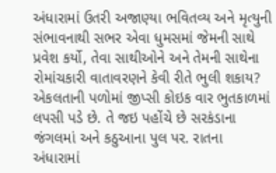અંધારામાં ઉતરી અજાણ્યા ભવિતવ્ય અને મૃત્યુની સંભાવનાથી સભર એવા ધુમસમાં જેમની સાથે પ્રવેશ કર્યો, તેવા સાથીઓને અને તેમની સાથેના રોમાંચકારી વાતાવરણને કેવી રીતે ભુલી શકાય? એકલતાની પળોમાં જીપ્સી કોઇક વાર ભુતકાળમાં લપસી પડે છે. તે જઇ પહોંચે છે સરકંડાના જંગલમાં અને કઠુઆના પુલ પર. રાતના અંધારામાં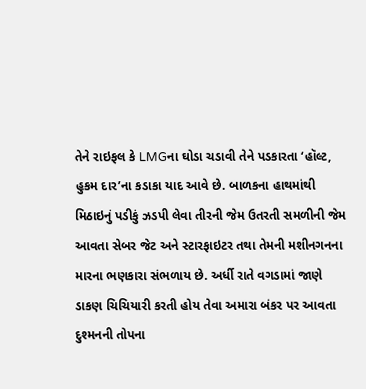તેને રાઇફલ કે LMGના ઘોડા ચડાવી તેને પડકારતા ‘હૉલ્ટ, હુકમ દાર’ના કડાકા યાદ આવે છે. બાળકના હાથમાંથી મિઠાઇનું પડીકું ઝડપી લેવા તીરની જેમ ઉતરતી સમળીની જેમ આવતા સેબર જેટ અને સ્ટારફાઇટર તથા તેમની મશીનગનના મારના ભણકારા સંભળાય છે. અર્ધી રાતે વગડામાં જાણે ડાકણ ચિચિયારી કરતી હોય તેવા અમારા બંકર પર આવતા દુશ્મનની તોપના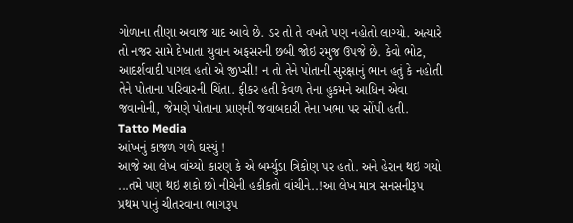ગોળાના તીણા અવાજ યાદ આવે છે. ડર તો તે વખતે પણ નહોતો લાગ્યો. અત્યારે તો નજર સામે દેખાતા યુવાન અફસરની છબી જોઇ રમુજ ઉપજે છે. કેવો ભોટ, આદર્શવાદી પાગલ હતો એ જીપ્સી! ન તો તેને પોતાની સુરક્ષાનું ભાન હતું કે નહોતી તેને પોતાના પરિવારની ચિંતા. ફીકર હતી કેવળ તેના હુકમને આધિન એવા જવાનોની, જેમણે પોતાના પ્રાણની જવાબદારી તેના ખભા પર સોંપી હતી.
Tatto Media
આંખનું કાજળ ગળે ઘસ્યું !
આજે આ લેખ વાંચ્યો કારણ કે એ બર્મ્યુડા ત્રિકોણ પર હતો. અને હેરાન થઇ ગયો ...તમે પણ થઇ શકો છો નીચેની હકીકતો વાંચીને..!આ લેખ માત્ર સનસનીરૂપ પ્રથમ પાનું ચીતરવાના ભાગરૂપ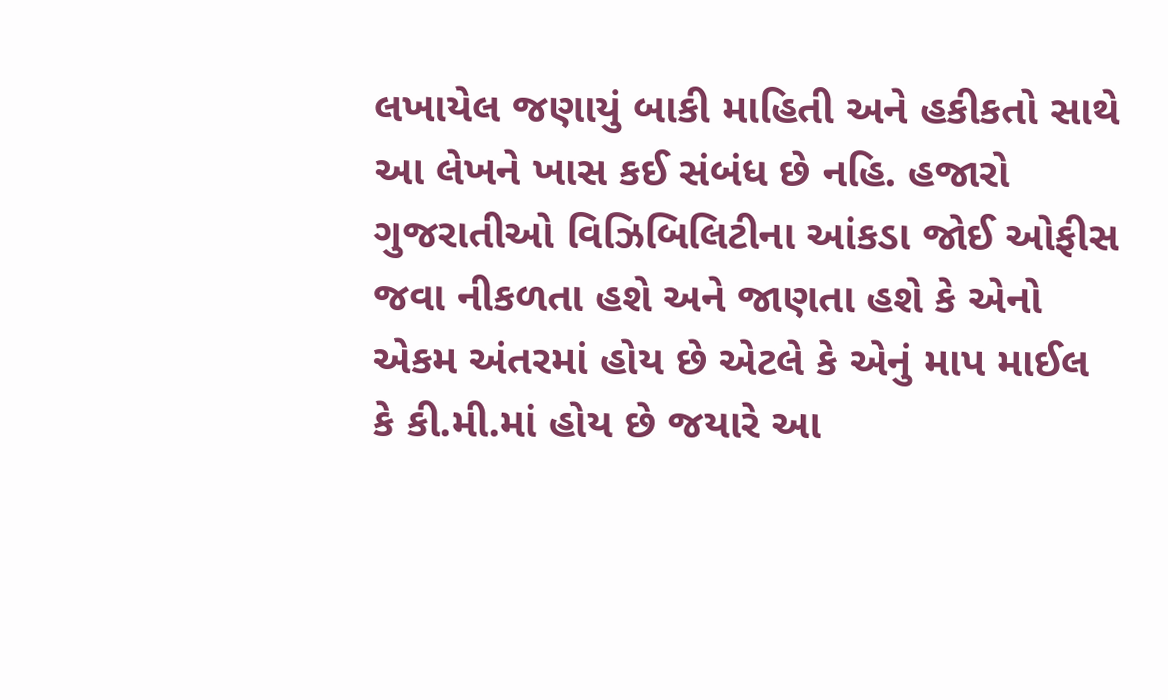લખાયેલ જણાયું બાકી માહિતી અને હકીકતો સાથે આ લેખને ખાસ કઈ સંબંધ છે નહિ. હજારો ગુજરાતીઓ વિઝિબિલિટીના આંકડા જોઈ ઓફીસ જવા નીકળતા હશે અને જાણતા હશે કે એનો એકમ અંતરમાં હોય છે એટલે કે એનું માપ માઈલ કે કી.મી.માં હોય છે જયારે આ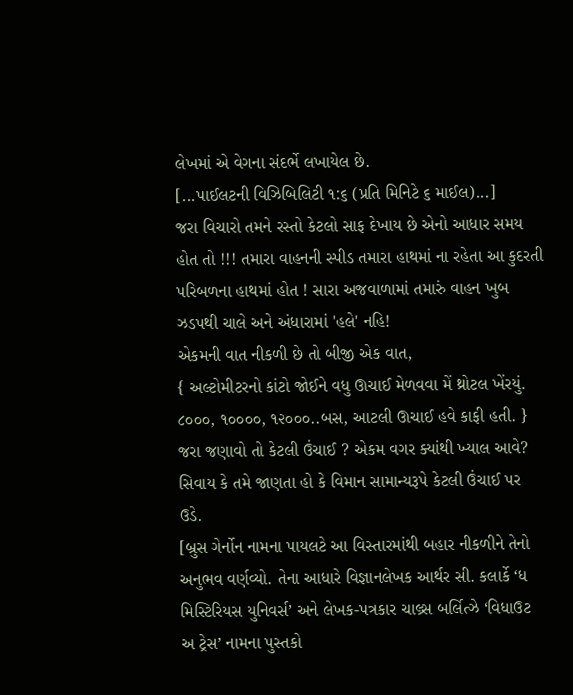લેખમાં એ વેગના સંદર્ભે લખાયેલ છે.
[...પાઈલટની વિઝિબિલિટી ૧:૬ (પ્રતિ મિનિટે ૬ માઈલ)...]
જરા વિચારો તમને રસ્તો કેટલો સાફ દેખાય છે એનો આધાર સમય હોત તો !!! તમારા વાહનની સ્પીડ તમારા હાથમાં ના રહેતા આ કુદરતી પરિબળના હાથમાં હોત ! સારા અજવાળામાં તમારું વાહન ખુબ ઝડપથી ચાલે અને અંધારામાં 'હલે' નહિ!
એકમની વાત નીકળી છે તો બીજી એક વાત,
{ અલ્ટોમીટરનો કાંટો જોઈને વધુ ઊચાઈ મેળવવા મેં થ્રોટલ ખેંરયું. ૮૦૦૦, ૧૦૦૦૦, ૧૨૦૦૦..બસ, આટલી ઊચાઈ હવે કાફી હતી. }
જરા જણાવો તો કેટલી ઉંચાઈ ? એકમ વગર ક્યાંથી ખ્યાલ આવે? સિવાય કે તમે જાણતા હો કે વિમાન સામાન્યરૂપે કેટલી ઉંચાઈ પર ઉડે.
[બ્રુસ ગેર્નોન નામના પાયલટે આ વિસ્તારમાંથી બહાર નીકળીને તેનો અનુભવ વર્ણવ્યો. તેના આધારે વિજ્ઞાનલેખક આર્થર સી. કલાર્કે ‘ધ મિસ્ટિરિયસ યુનિવર્સ’ અને લેખક-પત્રકાર ચાલ્ર્સ બર્લિત્ઝે ‘વિધાઉટ અ ટ્રેસ’ નામના પુસ્તકો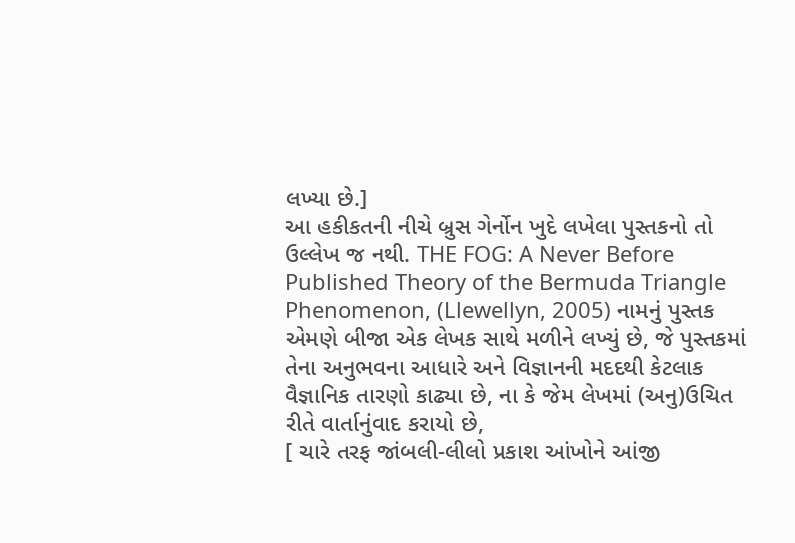લખ્યા છે.]
આ હકીકતની નીચે બ્રુસ ગેર્નોન ખુદે લખેલા પુસ્તકનો તો ઉલ્લેખ જ નથી. THE FOG: A Never Before Published Theory of the Bermuda Triangle Phenomenon, (Llewellyn, 2005) નામનું પુસ્તક એમણે બીજા એક લેખક સાથે મળીને લખ્યું છે, જે પુસ્તકમાં તેના અનુભવના આધારે અને વિજ્ઞાનની મદદથી કેટલાક વૈજ્ઞાનિક તારણો કાઢ્યા છે, ના કે જેમ લેખમાં (અનુ)ઉચિત રીતે વાર્તાનુંવાદ કરાયો છે,
[ ચારે તરફ જાંબલી-લીલો પ્રકાશ આંખોને આંજી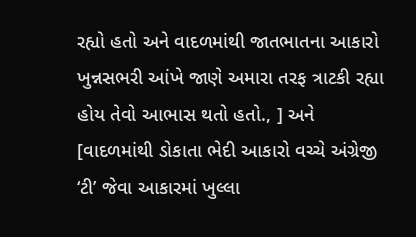રહ્યો હતો અને વાદળમાંથી જાતભાતના આકારો ખુન્નસભરી આંખે જાણે અમારા તરફ ત્રાટકી રહ્યા હોય તેવો આભાસ થતો હતો., ] અને [વાદળમાંથી ડોકાતા ભેદી આકારો વચ્ચે અંગ્રેજી ‘ટી’ જેવા આકારમાં ખુલ્લા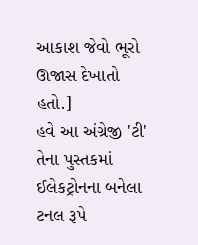આકાશ જેવો ભૂરો ઊજાસ દેખાતો હતો.]
હવે આ અંગ્રેજી 'ટી' તેના પુસ્તકમાં ઈલેકટ્રોનના બનેલા ટનલ રૂપે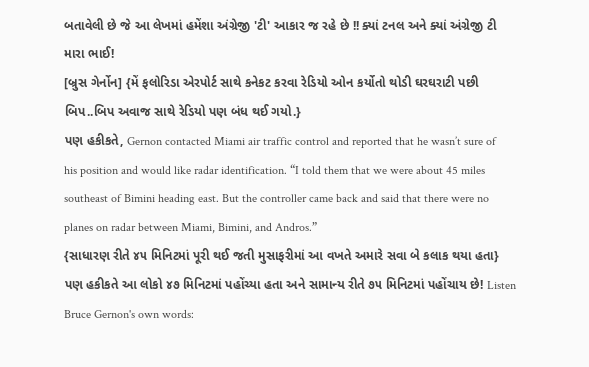બતાવેલી છે જે આ લેખમાં હમેંશા અંગ્રેજી 'ટી' આકાર જ રહે છે !! ક્યાં ટનલ અને ક્યાં અંગ્રેજી ટી મારા ભાઈ!
[બ્રુસ ગેર્નોન] {મેં ફલોરિડા એરપોર્ટ સાથે કનેકટ કરવા રેડિયો ઓન કર્યોતો થોડી ઘરઘરાટી પછી બિપ..બિપ અવાજ સાથે રેડિયો પણ બંધ થઈ ગયો.}
પણ હકીકતે, Gernon contacted Miami air traffic control and reported that he wasn’t sure of his position and would like radar identification. “I told them that we were about 45 miles southeast of Bimini heading east. But the controller came back and said that there were no planes on radar between Miami, Bimini, and Andros.”
{સાધારણ રીતે ૪૫ મિનિટમાં પૂરી થઈ જતી મુસાફરીમાં આ વખતે અમારે સવા બે કલાક થયા હતા}
પણ હકીકતે આ લોકો ૪૭ મિનિટમાં પહોંચ્યા હતા અને સામાન્ય રીતે ૭૫ મિનિટમાં પહોંચાય છે! Listen Bruce Gernon's own words: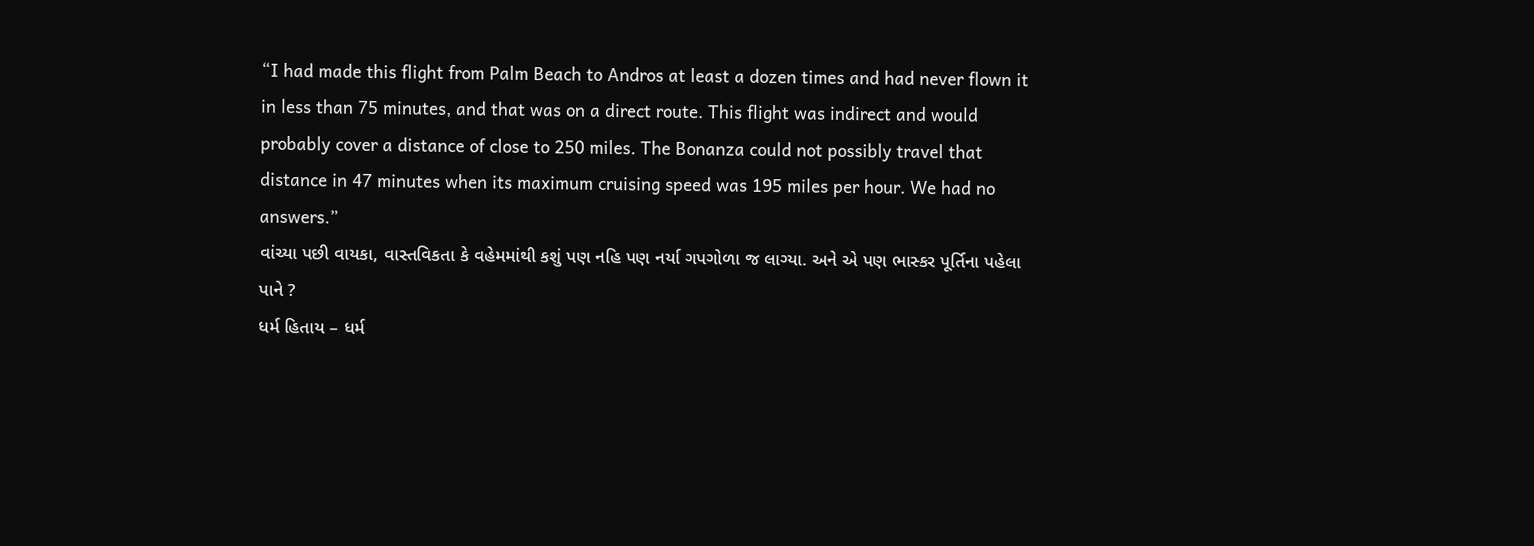“I had made this flight from Palm Beach to Andros at least a dozen times and had never flown it in less than 75 minutes, and that was on a direct route. This flight was indirect and would probably cover a distance of close to 250 miles. The Bonanza could not possibly travel that distance in 47 minutes when its maximum cruising speed was 195 miles per hour. We had no answers.”
વાંચ્યા પછી વાયકા, વાસ્તવિકતા કે વહેમમાંથી કશું પણ નહિ પણ નર્યા ગપગોળા જ લાગ્યા. અને એ પણ ભાસ્કર પૂર્તિના પહેલા પાને ?
ધર્મ હિતાય – ધર્મ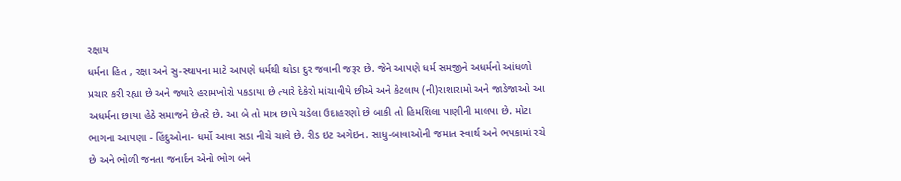રક્ષાય
ધર્મના હિત , રક્ષા અને સુ-સ્થાપના માટે આપણે ધર્મથી થોડા દુર જવાની જરૂર છે. જેને આપણે ધર્મ સમજીને અધર્મનો આંધળો પ્રચાર કરી રહ્યા છે અને જ્યારે હરામખોરો પકડાયા છે ત્યારે દેકેરો માંચાવીયે છીએ અને કેટલાય (ની)રાશારામો અને જાડેજાઓ આ અધર્મના છાયા હેઠે સમાજને છેતરે છે. આ બે તો માત્ર છાપે ચડેલા ઉદાહરણો છે બાકી તો હિમશિલા પાણીની માલપા છે. મોટા ભાગના આપણા - હિંદુઓના- ધર્મો આવા સડા નીચે ચાલે છે. રીડ ઇટ અગેઇન. સાધુ-બાવાઓની જમાત સ્વાર્થ અને ભપકામાં રચે છે અને ભોળી જનતા જનાર્દન એનો ભોગ બને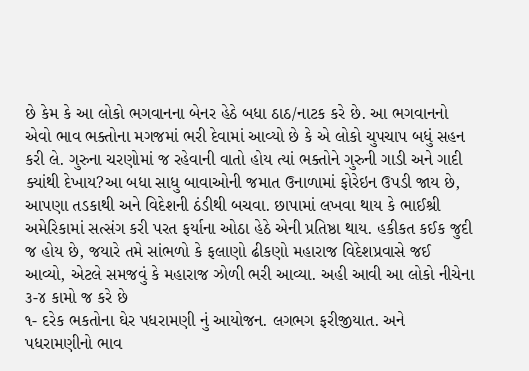છે કેમ કે આ લોકો ભગવાનના બેનર હેઠે બધા ઠાઠ/નાટક કરે છે. આ ભગવાનનો એવો ભાવ ભક્તોના મગજમાં ભરી દેવામાં આવ્યો છે કે એ લોકો ચુપચાપ બધું સહન કરી લે. ગુરુના ચરણોમાં જ રહેવાની વાતો હોય ત્યાં ભક્તોને ગુરુની ગાડી અને ગાદી ક્યાંથી દેખાય?આ બધા સાધુ બાવાઓની જમાત ઉનાળામાં ફોરેઇન ઉપડી જાય છે, આપણા તડકાથી અને વિદેશની ઠંડીથી બચવા. છાપામાં લખવા થાય કે ભાઈશ્રી અમેરિકામાં સત્સંગ કરી પરત ફર્યાના ઓઠા હેઠે એની પ્રતિષ્ઠા થાય. હકીકત કઈક જુદી જ હોય છે, જયારે તમે સાંભળો કે ફલાણો ઢીકણો મહારાજ વિદેશપ્રવાસે જઈ આવ્યો, એટલે સમજવું કે મહારાજ ઝોળી ભરી આવ્યા. અહી આવી આ લોકો નીચેના ૩-૪ કામો જ કરે છે
૧- દરેક ભકતોના ઘેર પધરામણી નું આયોજન. લગભગ ફરીજીયાત. અને પધરામણીનો ભાવ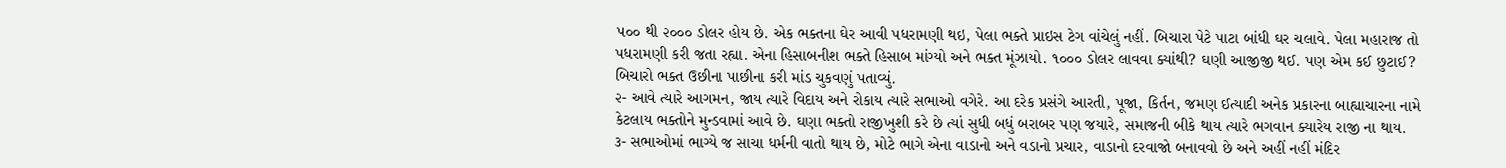૫૦૦ થી ૨૦૦૦ ડોલર હોય છે. એક ભક્તના ઘેર આવી પધરામણી થઇ, પેલા ભક્તે પ્રાઇસ ટેગ વાંચેલું નહીં. બિચારા પેટે પાટા બાંધી ઘર ચલાવે. પેલા મહારાજ તો પધરામણી કરી જતા રહ્યા. એના હિસાબનીશ ભક્તે હિસાબ માંગ્યો અને ભક્ત મૂંઝાયો. ૧૦૦૦ ડોલર લાવવા ક્યાંથી? ઘણી આજીજી થઈ. પણ એમ કઈ છુટાઈ? બિચારો ભક્ત ઉછીના પાછીના કરી માંડ ચુકવણું પતાવ્યું.
૨- આવે ત્યારે આગમન, જાય ત્યારે વિદાય અને રોકાય ત્યારે સભાઓ વગેરે. આ દરેક પ્રસંગે આરતી, પૂજા, કિર્તન, જમણ ઈત્યાદી અનેક પ્રકારના બાહ્યાચારના નામે કેટલાય ભક્તોને મુન્ડવામાં આવે છે. ઘણા ભક્તો રાજીખુશી કરે છે ત્યાં સુધી બધું બરાબર પણ જયારે, સમાજની બીકે થાય ત્યારે ભગવાન ક્યારેય રાજી ના થાય.
૩- સભાઓમાં ભાગ્યે જ સાચા ધર્મની વાતો થાય છે, મોટે ભાગે એના વાડાનો અને વડાનો પ્રચાર, વાડાનો દરવાજો બનાવવો છે અને અહીં નહીં મંદિર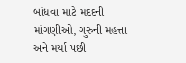બાંધવા માટે મદદની માંગણીઓ, ગુરુની મહત્તા અને મર્યા પછી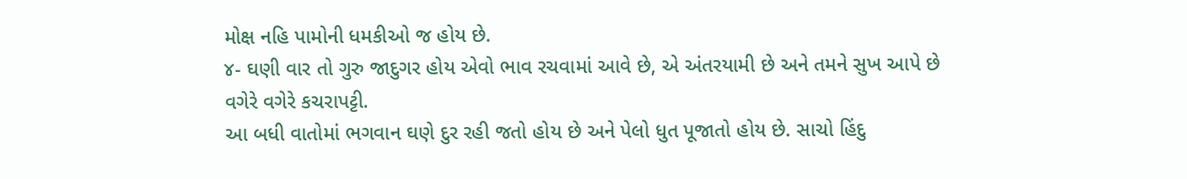મોક્ષ નહિ પામોની ધમકીઓ જ હોય છે.
૪- ઘણી વાર તો ગુરુ જાદુગર હોય એવો ભાવ રચવામાં આવે છે, એ અંતરયામી છે અને તમને સુખ આપે છે વગેરે વગેરે કચરાપટ્ટી.
આ બધી વાતોમાં ભગવાન ઘણે દુર રહી જતો હોય છે અને પેલો ધુત પૂજાતો હોય છે. સાચો હિંદુ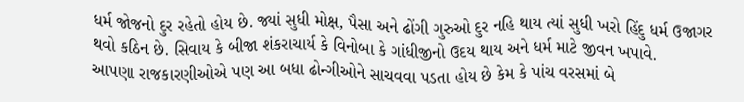ધર્મ જોજનો દુર રહેતો હોય છે. જ્યાં સુધી મોક્ષ, પૈસા અને ઢોંગી ગુરુઓ દુર નહિ થાય ત્યાં સુધી ખરો હિંદુ ધર્મ ઉજાગર થવો કઠિન છે. સિવાય કે બીજા શંકરાચાર્ય કે વિનોબા કે ગાંધીજીનો ઉદય થાય અને ધર્મ માટે જીવન ખપાવે.
આપણા રાજકારણીઓએ પણ આ બધા ઢોન્ગીઓને સાચવવા પડતા હોય છે કેમ કે પાંચ વરસમાં બે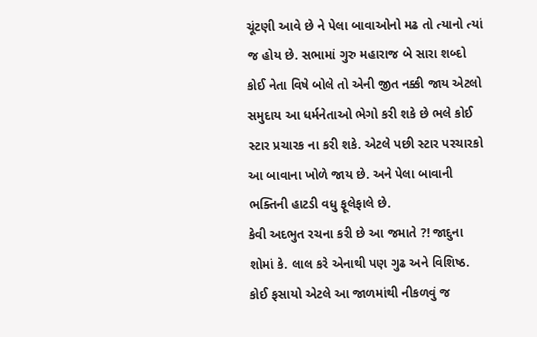ચૂંટણી આવે છે ને પેલા બાવાઓનો મઢ તો ત્યાનો ત્યાં જ હોય છે. સભામાં ગુરુ મહારાજ બે સારા શબ્દો કોઈ નેતા વિષે બોલે તો એની જીત નક્કી જાય એટલો સમુદાય આ ધર્મનેતાઓ ભેગો કરી શકે છે ભલે કોઈ સ્ટાર પ્રચારક ના કરી શકે. એટલે પછી સ્ટાર પરચારકો આ બાવાના ખોળે જાય છે. અને પેલા બાવાની ભક્તિની હાટડી વધુ ફૂલેફાલે છે.
કેવી અદભુત રચના કરી છે આ જમાતે ?! જાદુના શોમાં કે. લાલ કરે એનાથી પણ ગુઢ અને વિશિષ્ઠ. કોઈ ફસાયો એટલે આ જાળમાંથી નીકળવું જ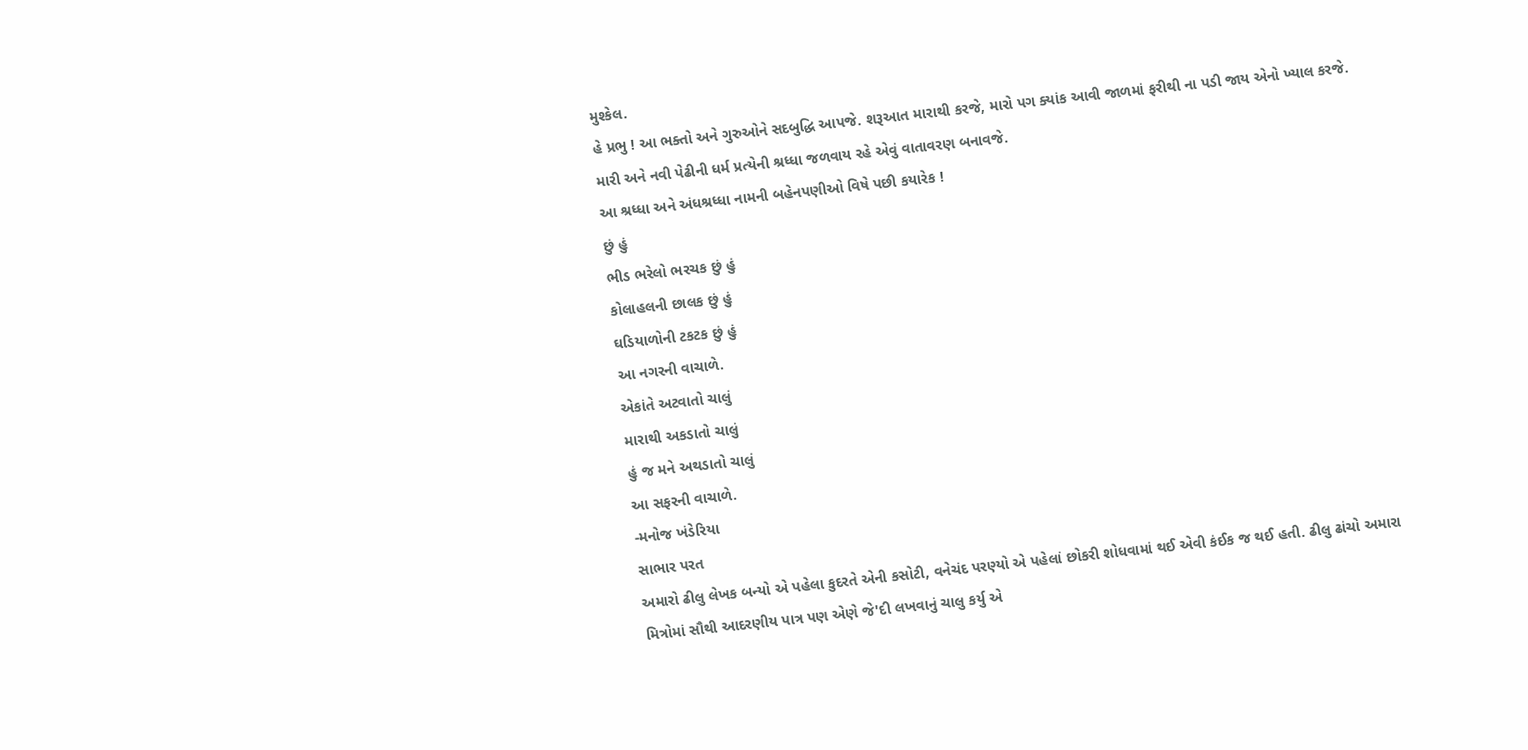મુશ્કેલ.
હે પ્રભુ ! આ ભક્તો અને ગુરુઓને સદબુદ્ધિ આપજે. શરૂઆત મારાથી કરજે, મારો પગ ક્યાંક આવી જાળમાં ફરીથી ના પડી જાય એનો ખ્યાલ કરજે. મારી અને નવી પેઢીની ધર્મ પ્રત્યેની શ્રધ્ધા જળવાય રહે એવું વાતાવરણ બનાવજે.
આ શ્રધ્ધા અને અંધશ્રધ્ધા નામની બહેનપણીઓ વિષે પછી કયારેક !
છું હું
ભીડ ભરેલો ભરચક છું હું
કોલાહલની છાલક છું હું
ઘડિયાળોની ટકટક છું હું
આ નગરની વાચાળે.
એકાંતે અટવાતો ચાલું
મારાથી અકડાતો ચાલું
હું જ મને અથડાતો ચાલું
આ સફરની વાચાળે.
-મનોજ ખંડેરિયા
સાભાર પરત
અમારો ઢીલુ લેખક બન્યો એ પહેલા કુદરતે એની કસોટી, વનેચંદ પરણ્યો એ પહેલાં છોકરી શોધવામાં થઈ એવી કંઈક જ થઈ હતી. ઢીલુ ઢાંચો અમારા મિત્રોમાં સૌથી આદરણીય પાત્ર પણ એણે જે'દી લખવાનું ચાલુ કર્યુ એ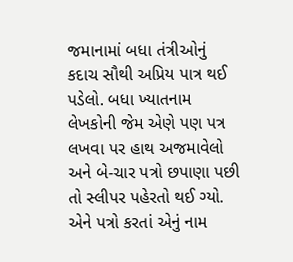જમાનામાં બધા તંત્રીઓનું કદાચ સૌથી અપ્રિય પાત્ર થઈ પડેલો. બધા ખ્યાતનામ લેખકોની જેમ એણે પણ પત્ર લખવા પર હાથ અજમાવેલો અને બે-ચાર પત્રો છપાણા પછી તો સ્લીપર પહેરતો થઈ ગ્યો. એને પત્રો કરતાં એનું નામ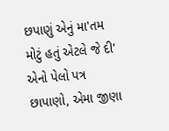છપાણું એનું મા'તમ મોટું હતું એટલે જે દી' એનો પેલો પત્ર છાપાણો, એમા જીણા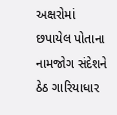અક્ષરોમાં છપાયેલ પોતાના નામજોગ સંદેશને ઠેઠ ગારિયાધાર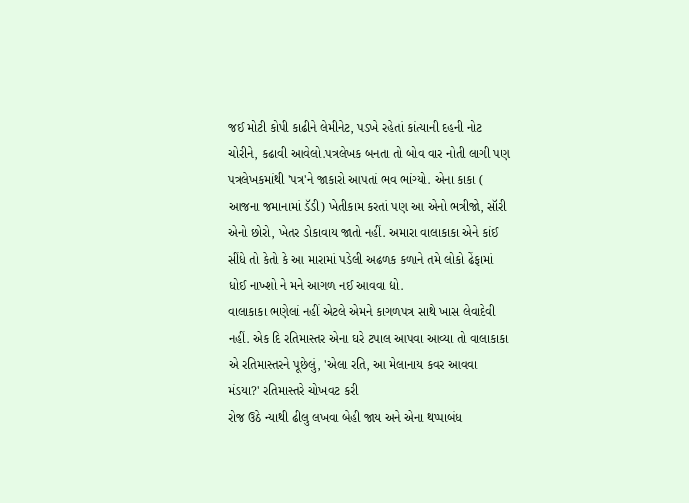જઈ મોટી કોપી કાઢીને લેમીનેટ, પડખે રહેતાં કાંત્યાની દહની નોટ ચોરીને, કઢાવી આવેલો.પત્રલેખક બનતા તો બોવ વાર નોતી લાગી પણ પત્રલેખકમાંથી 'પત્ર'ને જાકારો આપતાં ભવ ભાંગ્યો. એના કાકા ( આજના જમાનામાં ડૅડી) ખેતીકામ કરતાં પણ આ એનો ભત્રીજો, સૉરી એનો છોરો, ખેતર ડોકાવાય જાતો નહીં. અમારા વાલાકાકા એને કાંઈ સીંધે તો કેતો કે આ મારામાં પડેલી અઢળક કળાને તમે લોકો ઢેંફામાં ધોઈ નાખ્શો ને મને આગળ નઈ આવવા દ્યો.
વાલાકાકા ભણેલાં નહીં એટલે એમને કાગળપત્ર સાથે ખાસ લેવાદેવી નહીં. એક દિ રતિમાસ્તર એના ઘરે ટપાલ આપવા આવ્યા તો વાલાકાકા એ રતિમાસ્તરને પૂછેલું, 'એલા રતિ, આ મેલાનાય કવર આવવા મંડયા?' રતિમાસ્તરે ચોખવટ કરી
રોજ ઉઠે ન્યાથી ઢીલુ લખવા બેહી જાય અને એના થપ્પાબંધ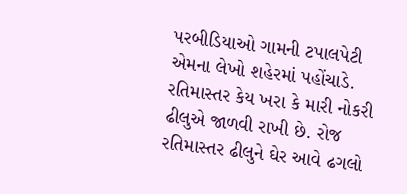પરબીડિયાઓ ગામની ટપાલપેટી એમના લેખો શહેરમાં પહોંચાડે. રતિમાસ્તર કેય ખરા કે મારી નોકરી ઢીલુએ જાળવી રાખી છે. રોજ રતિમાસ્તર ઢીલુને ઘેર આવે ઢગલો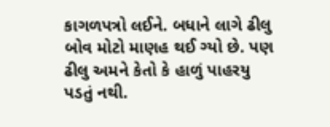કાગળપત્રો લઈને. બધાને લાગે ઢીલુ બોવ મોટો માણહ થઈ ગ્યો છે. પણ ઢીલુ અમને કેતો કે હાળું પાહરયુ પડતું નથી.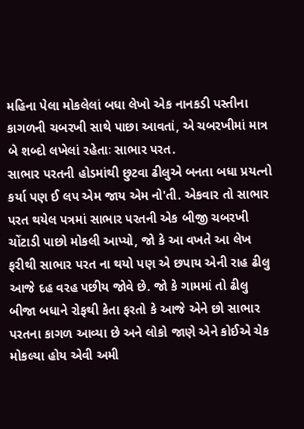મહિના પેલા મોકલેલાં બધા લેખો એક નાનકડી પસ્તીના કાગળની ચબરખી સાથે પાછા આવતાં, એ ચબરખીમાં માત્ર બે શબ્દો લખેલાં રહેતાઃ સાભાર પરત.
સાભાર પરતની હોડમાંથી છુટવા ઢીલુએ બનતા બધા પ્રયત્નો કર્યા પણ ઈ લપ એમ જાય એમ નો'તી. એકવાર તો સાભાર પરત થયેલ પત્રમાં સાભાર પરતની એક બીજી ચબરખી ચોંટાડી પાછો મોકલી આપ્યો, જો કે આ વખતે આ લેખ ફરીથી સાભાર પરત ના થયો પણ એ છપાય એની રાહ ઢીલુ આજે દહ વરહ પછીય જોવે છે. જો કે ગામમાં તો ઢીલુ બીજા બધાને રોફથી કેતા ફરતો કે આજે એને છો સાભાર પરતના કાગળ આવ્યા છે અને લોકો જાણે એને કોઈએ ચેક મોકલ્યા હોય એવી અમી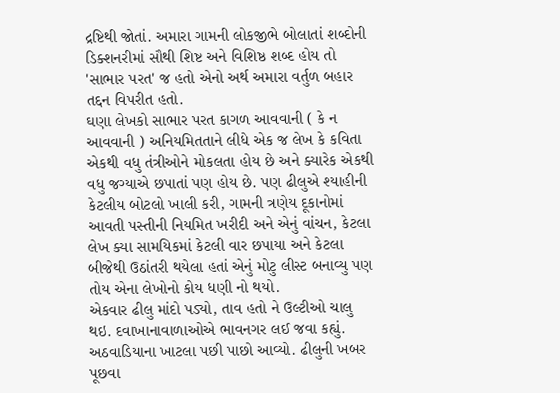દ્રષ્ટિથી જોતાં. અમારા ગામની લોકજીભે બોલાતાં શબ્દોની ડિક્શનરીમાં સૌથી શિષ્ટ અને વિશિષ્ઠ શબ્દ હોય તો 'સાભાર પરત' જ હતો એનો અર્થ અમારા વર્તુળ બહાર તદ્દન વિપરીત હતો.
ઘણા લેખકો સાભાર પરત કાગળ આવવાની ( કે ન આવવાની ) અનિયમિતતાને લીધે એક જ લેખ કે કવિતા એકથી વધુ તંત્રીઓને મોકલતા હોય છે અને ક્યારેક એકથી વધુ જગ્યાએ છપાતાં પણ હોય છે. પણ ઢીલુએ શ્યાહીની કેટલીય બોટલો ખાલી કરી, ગામની ત્રણેય દૂકાનોમાં આવતી પસ્તીની નિયમિત ખરીદી અને એનું વાંચન, કેટલા લેખ ક્યા સામયિકમાં કેટલી વાર છપાયા અને કેટલા બીજેથી ઉઠાંતરી થયેલા હતાં એનું મોટુ લીસ્ટ બનાવ્યુ પણ તોય એના લેખોનો કોય ધણી નો થયો.
એકવાર ઢીલુ માંદો પડ્યો, તાવ હતો ને ઉલ્ટીઓ ચાલુ થઇ. દવાખાનાવાળાઓએ ભાવનગર લઈ જવા કહ્યું. અઠવાડિયાના ખાટલા પછી પાછો આવ્યો. ઢીલુની ખબર પૂછવા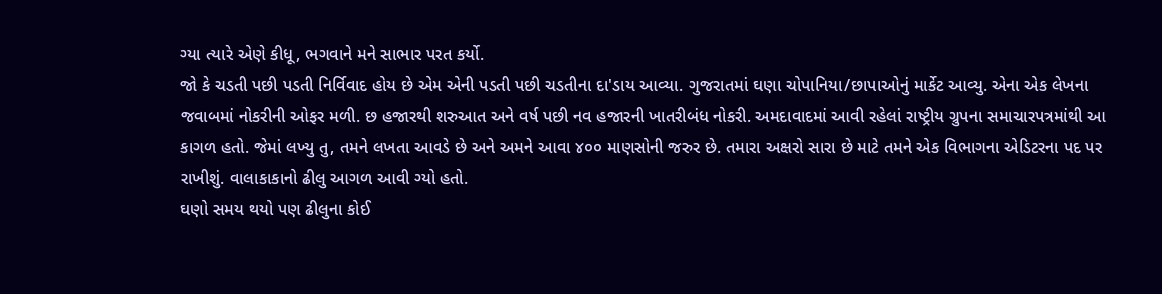ગ્યા ત્યારે એણે કીધૂ, ભગવાને મને સાભાર પરત કર્યો.
જો કે ચડતી પછી પડતી નિર્વિવાદ હોય છે એમ એની પડતી પછી ચડતીના દા'ડાય આવ્યા. ગુજરાતમાં ઘણા ચોપાનિયા/છાપાઓનું માર્કેટ આવ્યુ. એના એક લેખના જવાબમાં નોકરીની ઓફર મળી. છ હજારથી શરુઆત અને વર્ષ પછી નવ હજારની ખાતરીબંધ નોકરી. અમદાવાદમાં આવી રહેલાં રાષ્ટ્રીય ગ્રુપના સમાચારપત્રમાંથી આ કાગળ હતો. જેમાં લખ્યુ તુ, તમને લખતા આવડે છે અને અમને આવા ૪૦૦ માણસોની જરુર છે. તમારા અક્ષરો સારા છે માટે તમને એક વિભાગના એડિટરના પદ પર રાખીશું. વાલાકાકાનો ઢીલુ આગળ આવી ગ્યો હતો.
ઘણો સમય થયો પણ ઢીલુના કોઈ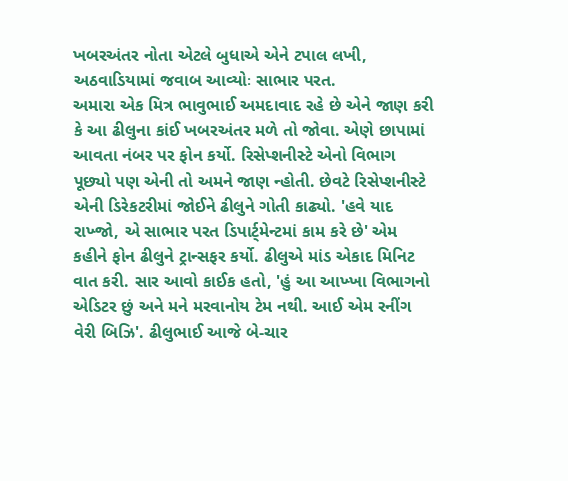ખબરઅંતર નોતા એટલે બુધાએ એને ટપાલ લખી, અઠવાડિયામાં જવાબ આવ્યોઃ સાભાર પરત.
અમારા એક મિત્ર ભાવુભાઈ અમદાવાદ રહે છે એને જાણ કરી કે આ ઢીલુના કાંઈ ખબરઅંતર મળે તો જોવા. એણે છાપામાં આવતા નંબર પર ફોન કર્યો. રિસેપ્શનીસ્ટે એનો વિભાગ પૂછ્યો પણ એની તો અમને જાણ ન્હોતી. છેવટે રિસેપ્શનીસ્ટે એની ડિરેકટરીમાં જોઈને ઢીલુને ગોતી કાઢ્યો. 'હવે યાદ રાખ્જો, એ સાભાર પરત ડિપાર્ટ્મેન્ટમાં કામ કરે છે' એમ કહીને ફોન ઢીલુને ટ્રાન્સફર કર્યો. ઢીલુએ માંડ એકાદ મિનિટ વાત કરી. સાર આવો કાઈક હતો, 'હું આ આખ્ખા વિભાગનો એડિટર છું અને મને મરવાનોય ટેમ નથી. આઈ એમ રનીંગ વેરી બિઝિ'. ઢીલુભાઈ આજે બે-ચાર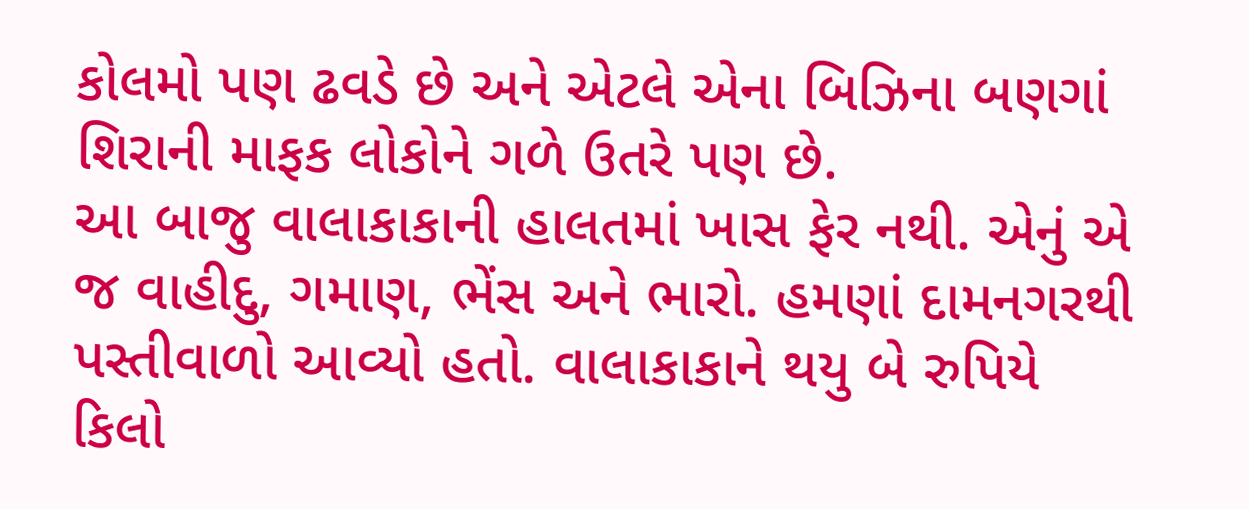કોલમો પણ ઢવડે છે અને એટલે એના બિઝિના બણગાં શિરાની માફક લોકોને ગળે ઉતરે પણ છે.
આ બાજુ વાલાકાકાની હાલતમાં ખાસ ફેર નથી. એનું એ જ વાહીદુ, ગમાણ, ભેંસ અને ભારો. હમણાં દામનગરથી પસ્તીવાળો આવ્યો હતો. વાલાકાકાને થયુ બે રુપિયે કિલો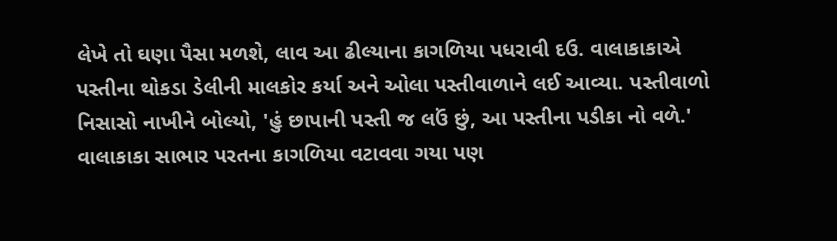લેખે તો ઘણા પૈસા મળશે, લાવ આ ઢીલ્યાના કાગળિયા પધરાવી દઉ. વાલાકાકાએ પસ્તીના થોકડા ડેલીની માલકોર કર્યા અને ઓલા પસ્તીવાળાને લઈ આવ્યા. પસ્તીવાળો નિસાસો નાખીને બોલ્યો, 'હું છાપાની પસ્તી જ લઉં છું, આ પસ્તીના પડીકા નો વળે.' વાલાકાકા સાભાર પરતના કાગળિયા વટાવવા ગયા પણ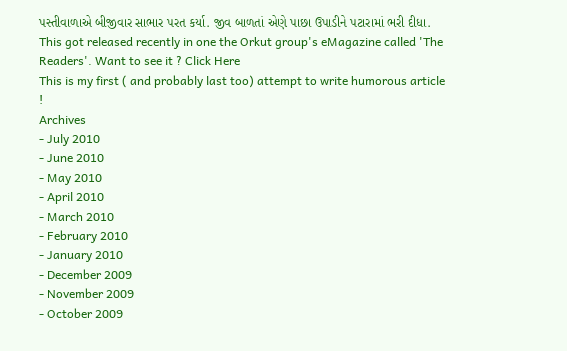પસ્તીવાળાએ બીજીવાર સાભાર પરત કર્યા. જીવ બાળતાં એણે પાછા ઉપાડીને પટારામાં ભરી દીધા.
This got released recently in one the Orkut group's eMagazine called 'The Readers'. Want to see it ? Click Here
This is my first ( and probably last too) attempt to write humorous article !
Archives
- July 2010
- June 2010
- May 2010
- April 2010
- March 2010
- February 2010
- January 2010
- December 2009
- November 2009
- October 2009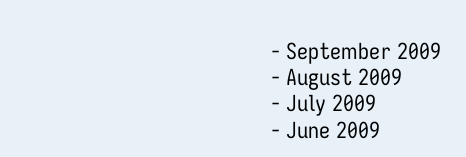- September 2009
- August 2009
- July 2009
- June 2009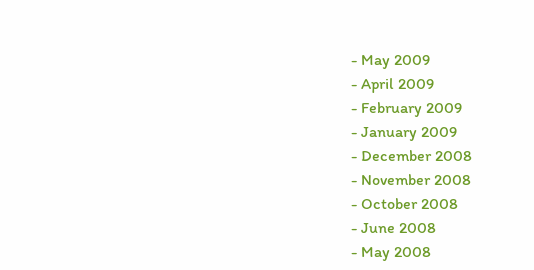- May 2009
- April 2009
- February 2009
- January 2009
- December 2008
- November 2008
- October 2008
- June 2008
- May 2008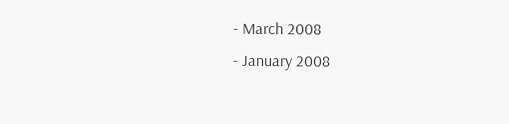- March 2008
- January 2008